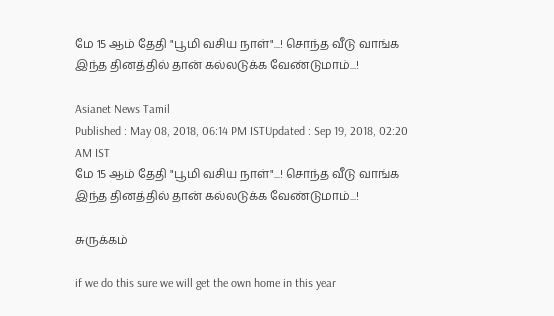மே 15 ஆம் தேதி "பூமி வசிய நாள்"...! சொந்த வீடு வாங்க இந்த தினத்தில் தான் கல்லடுக்க வேண்டுமாம்...!

Asianet News Tamil
Published : May 08, 2018, 06:14 PM ISTUpdated : Sep 19, 2018, 02:20 AM IST
மே 15 ஆம் தேதி "பூமி வசிய நாள்"...! சொந்த வீடு வாங்க இந்த தினத்தில் தான் கல்லடுக்க வேண்டுமாம்...!

சுருக்கம்

if we do this sure we will get the own home in this year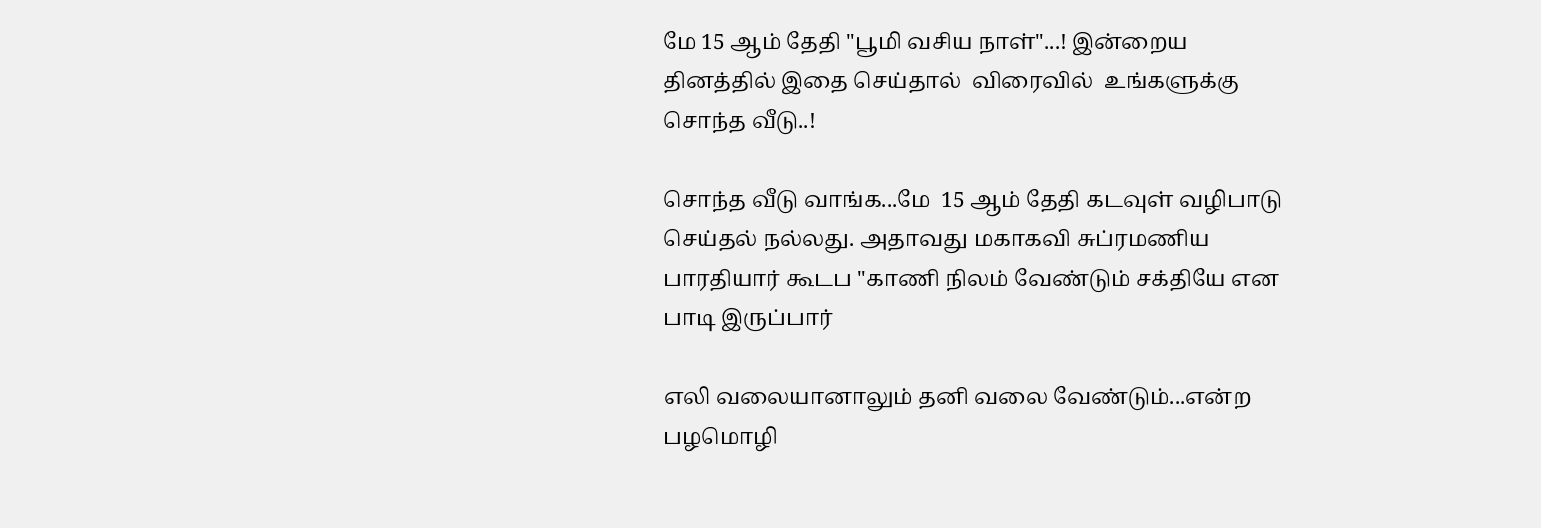மே 15 ஆம் தேதி "பூமி வசிய நாள்"...! இன்றைய தினத்தில் இதை செய்தால்  விரைவில்  உங்களுக்கு சொந்த வீடு..!

சொந்த வீடு வாங்க...மே  15 ஆம் தேதி கடவுள் வழிபாடு செய்தல் நல்லது. அதாவது மகாகவி சுப்ரமணிய பாரதியார் கூடப "காணி நிலம் வேண்டும் சக்தியே என பாடி இருப்பார்

எலி வலையானாலும் தனி வலை வேண்டும்...என்ற பழமொழி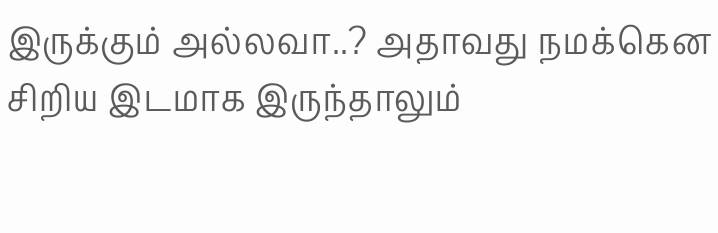இருக்கும் அல்லவா..? அதாவது நமக்கென சிறிய இடமாக இருந்தாலும்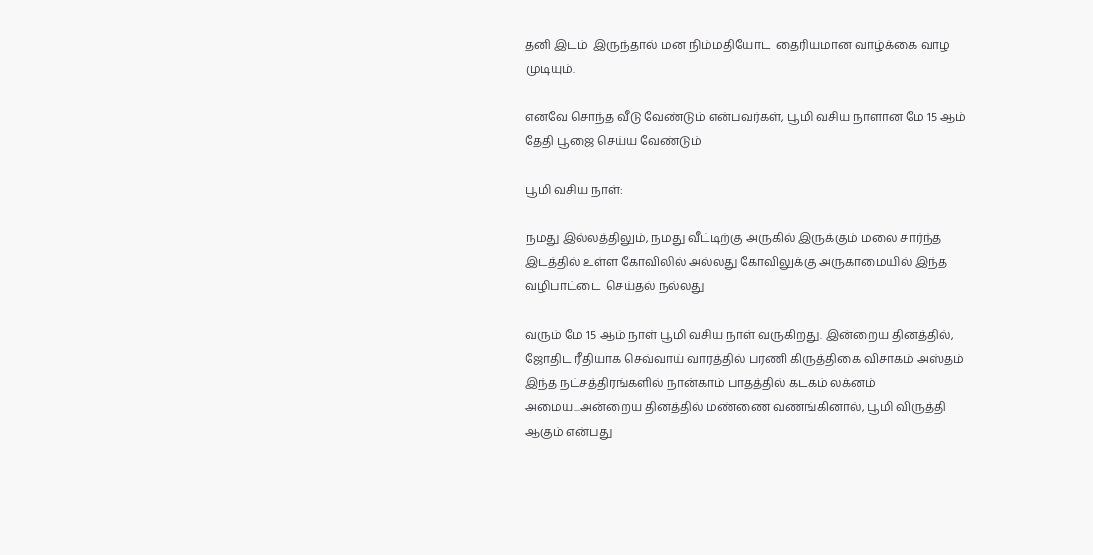தனி இடம்  இருந்தால் மன நிம்மதியோட  தைரியமான வாழ்க்கை வாழ முடியும்.

எனவே சொந்த வீடு வேண்டும் என்பவர்கள், பூமி வசிய நாளான மே 15 ஆம்  தேதி பூஜை செய்ய வேண்டும்

பூமி வசிய நாள்:

நமது இல்லத்திலும், நமது வீட்டிற்கு அருகில் இருக்கும் மலை சார்ந்த இடத்தில் உள்ள கோவிலில் அல்லது கோவிலுக்கு அருகாமையில் இந்த வழிபாட்டை  செய்தல் நல்லது

வரும் மே 15 ஆம் நாள் பூமி வசிய நாள் வருகிறது. இன்றைய தினத்தில்,  ஜோதிட ரீதியாக செவ்வாய் வாரத்தில் பரணி கிருத்திகை விசாகம் அஸ்தம்  இந்த நட்சத்திரங்களில் நான்காம் பாதத்தில் கடகம் லக்னம் அமைய...அன்றைய தினத்தில் மண்ணை வணங்கினால், பூமி விருத்தி ஆகும் என்பது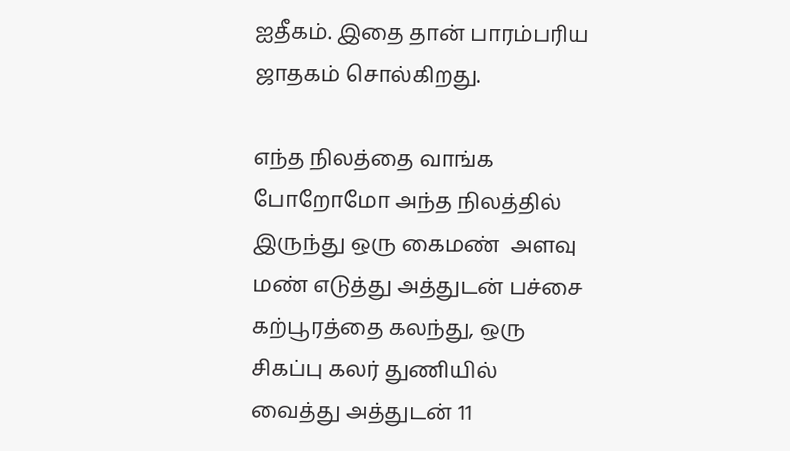ஐதீகம். இதை தான் பாரம்பரிய ஜாதகம் சொல்கிறது.

எந்த நிலத்தை வாங்க போறோமோ அந்த நிலத்தில் இருந்து ஒரு கைமண்  அளவு மண் எடுத்து அத்துடன் பச்சை கற்பூரத்தை கலந்து, ஒரு சிகப்பு கலர் துணியில் வைத்து அத்துடன் 11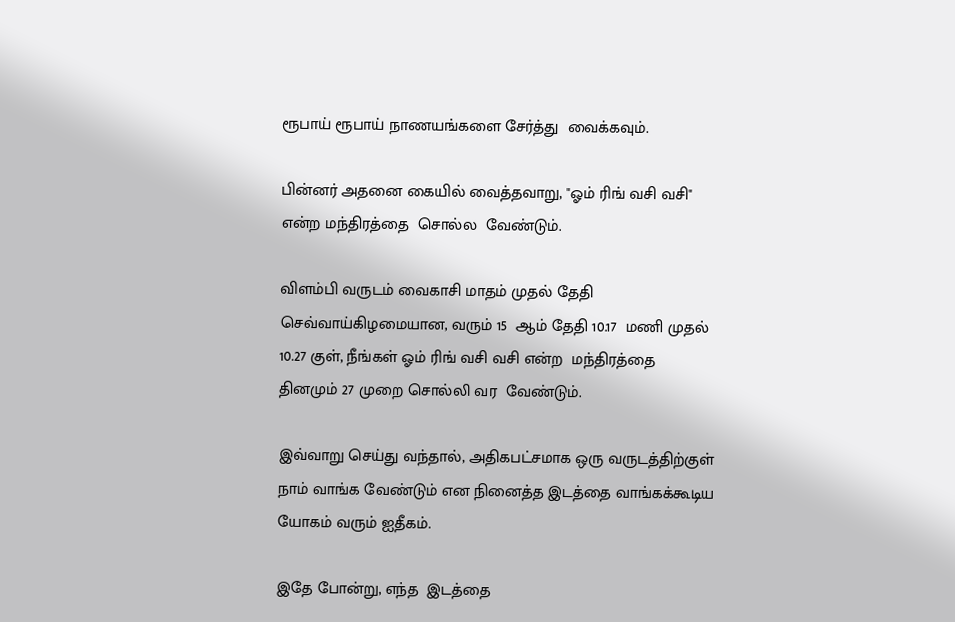ரூபாய் ரூபாய் நாணயங்களை சேர்த்து  வைக்கவும்.

பின்னர் அதனை கையில் வைத்தவாறு, "ஓம் ரிங் வசி வசி"  என்ற மந்திரத்தை  சொல்ல  வேண்டும்.

விளம்பி வருடம் வைகாசி மாதம் முதல் தேதி செவ்வாய்கிழமையான, வரும் 15  ஆம் தேதி 10.17  மணி முதல் 10.27 குள், நீங்கள் ஓம் ரிங் வசி வசி என்ற  மந்திரத்தை தினமும் 27 முறை சொல்லி வர  வேண்டும்.

இவ்வாறு செய்து வந்தால், அதிகபட்சமாக ஒரு வருடத்திற்குள் நாம் வாங்க வேண்டும் என நினைத்த இடத்தை வாங்கக்கூடிய யோகம் வரும் ஐதீகம்.

இதே போன்று, எந்த  இடத்தை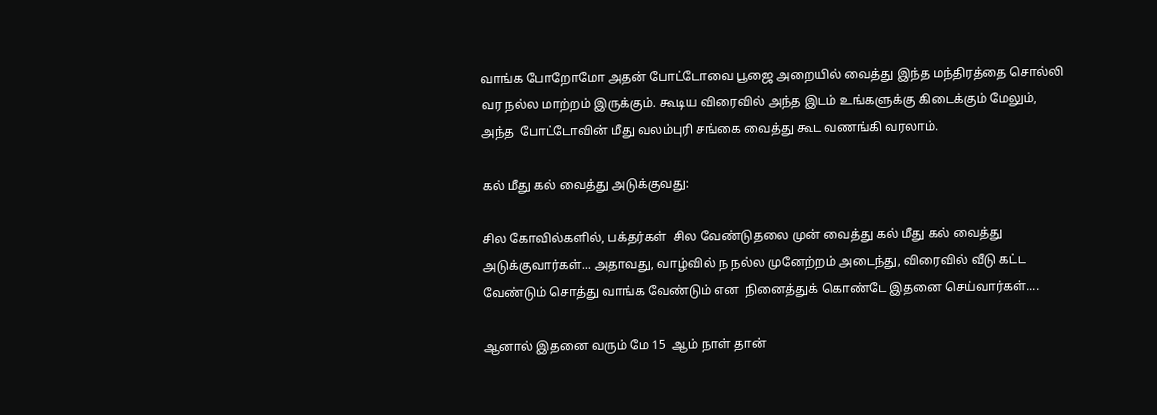வாங்க போறோமோ அதன் போட்டோவை பூஜை அறையில் வைத்து இந்த மந்திரத்தை சொல்லி வர நல்ல மாற்றம் இருக்கும். கூடிய விரைவில் அந்த இடம் உங்களுக்கு கிடைக்கும் மேலும், அந்த  போட்டோவின் மீது வலம்புரி சங்கை வைத்து கூட வணங்கி வரலாம்.

கல் மீது கல் வைத்து அடுக்குவது:

சில கோவில்களில், பக்தர்கள்  சில வேண்டுதலை முன் வைத்து கல் மீது கல் வைத்து அடுக்குவார்கள்... அதாவது, வாழ்வில் ந நல்ல முனேற்றம் அடைந்து, விரைவில் வீடு கட்ட வேண்டும் சொத்து வாங்க வேண்டும் என  நினைத்துக் கொண்டே இதனை செய்வார்கள்....

ஆனால் இதனை வரும் மே 15  ஆம் நாள் தான்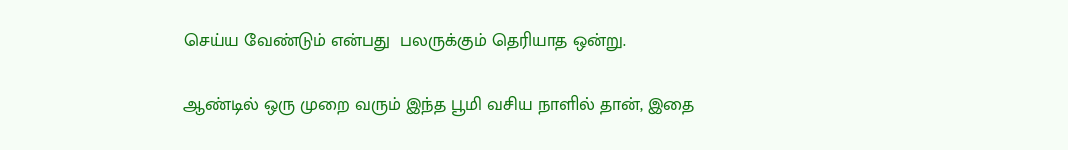செய்ய வேண்டும் என்பது  பலருக்கும் தெரியாத ஒன்று.

ஆண்டில் ஒரு முறை வரும் இந்த பூமி வசிய நாளில் தான், இதை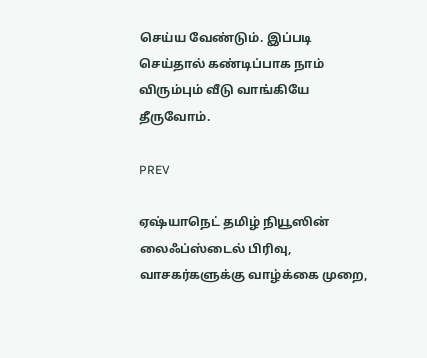செய்ய வேண்டும். இப்படி செய்தால் கண்டிப்பாக நாம் விரும்பும் வீடு வாங்கியே  தீருவோம்.

PREV

ஏஷ்யாநெட் தமிழ் நியூஸின் லைஃப்ஸ்டைல் பிரிவு, வாசகர்களுக்கு வாழ்க்கை முறை,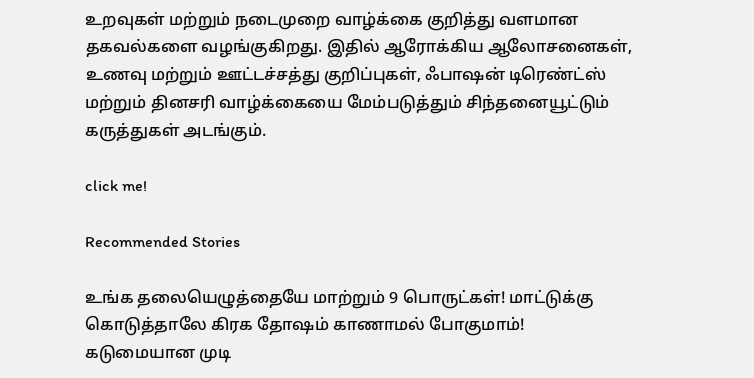உறவுகள் மற்றும் நடைமுறை வாழ்க்கை குறித்து வளமான தகவல்களை வழங்குகிறது. இதில் ஆரோக்கிய ஆலோசனைகள், உணவு மற்றும் ஊட்டச்சத்து குறிப்புகள், ஃபாஷன் டிரெண்ட்ஸ் மற்றும் தினசரி வாழ்க்கையை மேம்படுத்தும் சிந்தனையூட்டும் கருத்துகள் அடங்கும்.

click me!

Recommended Stories

உங்க தலையெழுத்தையே மாற்றும் 9 பொருட்கள்! மாட்டுக்கு கொடுத்தாலே கிரக தோஷம் காணாமல் போகுமாம்!
கடுமையான முடி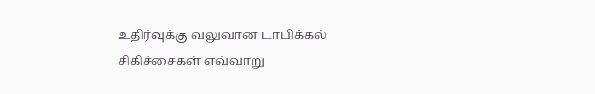உதிர்வுக்கு வலுவான டாபிக்கல் சிகிச்சைகள் எவ்வாறு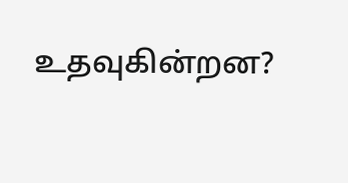உதவுகின்றன?